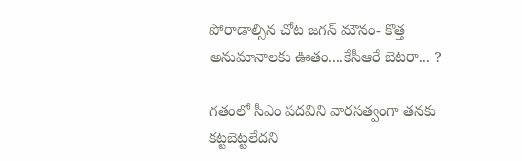పోరాడాల్సిన చోట జగన్ మౌనం- కొత్త అనుమానాలకు ఊతం....కేసీఆరే బెటరా... ?

గతంలో సీఎం పదవిని వారసత్వంగా తనకు కట్టబెట్టలేదని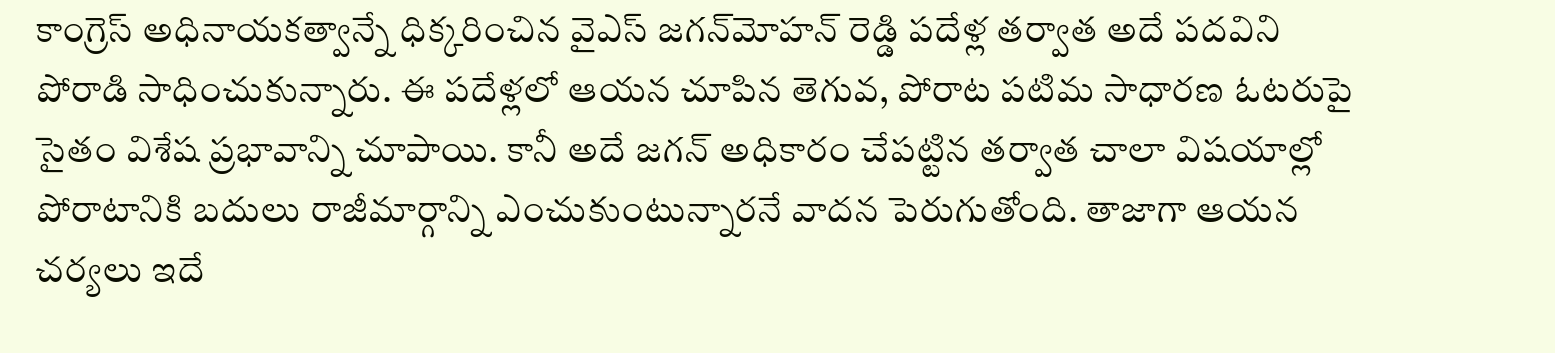కాంగ్రెస్ అధినాయకత్వాన్నే ధిక్కరించిన వైఎస్ జగన్‌మోహన్ రెడ్డి పదేళ్ల తర్వాత అదే పదవిని పోరాడి సాధించుకున్నారు. ఈ పదేళ్లలో ఆయన చూపిన తెగువ, పోరాట పటిమ సాధారణ ఓటరుపై సైతం విశేష ప్రభావాన్ని చూపాయి. కానీ అదే జగన్ అధికారం చేపట్టిన తర్వాత చాలా విషయాల్లో పోరాటానికి బదులు రాజీమార్గాన్ని ఎంచుకుంటున్నారనే వాదన పెరుగుతోంది. తాజాగా ఆయన చర్యలు ఇదే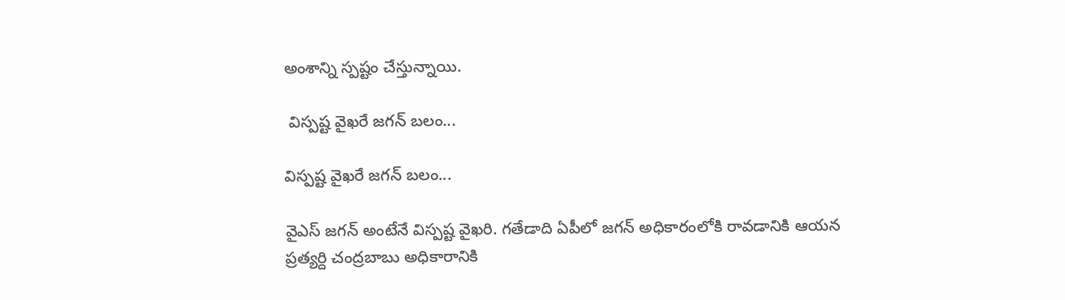అంశాన్ని స్పష్టం చేస్తున్నాయి.

 విస్పష్ట వైఖరే జగన్ బలం...

విస్పష్ట వైఖరే జగన్ బలం...

వైఎస్ జగన్ అంటేనే విస్పష్ట వైఖరి. గతేడాది ఏపీలో జగన్ అధికారంలోకి రావడానికి ఆయన ప్రత్యర్ది చంద్రబాబు అధికారానికి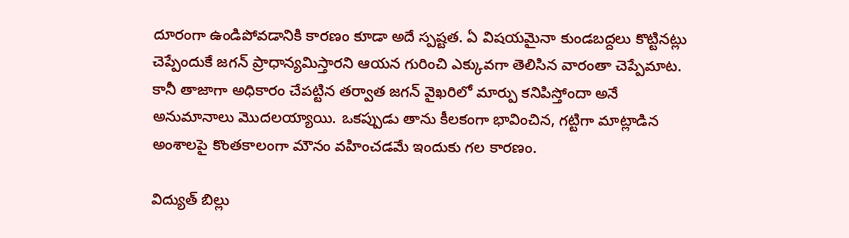దూరంగా ఉండిపోవడానికి కారణం కూడా అదే స్పష్టత. ఏ విషయమైనా కుండబద్దలు కొట్టినట్లు చెప్పేందుకే జగన్ ప్రాధాన్యమిస్తారని ఆయన గురించి ఎక్కువగా తెలిసిన వారంతా చెప్పేమాట. కానీ తాజాగా అధికారం చేపట్టిన తర్వాత జగన్ వైఖరిలో మార్పు కనిపిస్తోందా అనే అనుమానాలు మొదలయ్యాయి. ఒకప్పుడు తాను కీలకంగా భావించిన, గట్టిగా మాట్లాడిన అంశాలపై కొంతకాలంగా మౌనం వహించడమే ఇందుకు గల కారణం.

విద్యుత్ బిల్లు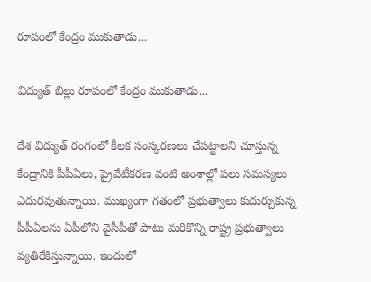రూపంలో కేంద్రం ముకుతాడు...

విద్యుత్ బిల్లు రూపంలో కేంద్రం ముకుతాడు...

దేశ విద్యుత్ రంగంలో కీలక సంస్కరణలు చేపట్టాలని చూస్తున్న కేంద్రానికి పీపీఏలు, ప్రైవేటీకరణ వంటి అంశాల్లో పలు సమస్యలు ఎదురవుతున్నాయి. ముఖ్యంగా గతంలో ప్రభుత్వాలు కుదుర్చుకున్న పీపీఏలను ఏపీలోని వైసీపీతో పాటు మరికొన్ని రాష్ట్ర ప్రభుత్వాలు వ్యతిరేకిస్తున్నాయి. ఇందులో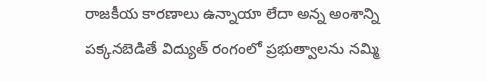రాజకీయ కారణాలు ఉన్నాయా లేదా అన్న అంశాన్ని పక్కనబెడితే విద్యుత్ రంగంలో ప్రభుత్వాలను నమ్మి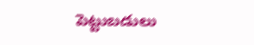పెట్టుబడులు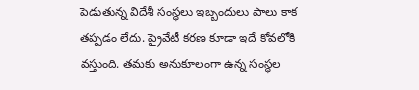పెడుతున్న విదేశీ సంస్ధలు ఇబ్బందులు పాలు కాక తప్పడం లేదు. ప్రైవేటీ కరణ కూడా ఇదే కోవలోకి వస్తుంది. తమకు అనుకూలంగా ఉన్న సంస్ధల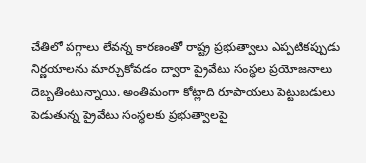చేతిలో పగ్గాలు లేవన్న కారణంతో రాష్ట్ర ప్రభుత్వాలు ఎప్పటికప్పుడు నిర్ణయాలను మార్చుకోవడం ద్వారా ప్రైవేటు సంస్ధల ప్రయోజనాలు దెబ్బతింటున్నాయి. అంతిమంగా కోట్లాది రూపాయలు పెట్టుబడులు పెడుతున్న ప్రైవేటు సంస్ధలకు ప్రభుత్వాలపై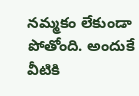నమ్మకం లేకుండా పోతోంది. అందుకే వీటికి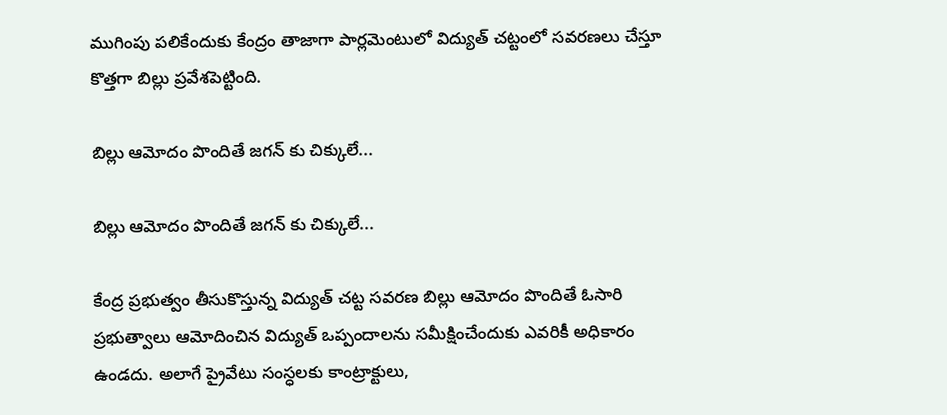ముగింపు పలికేందుకు కేంద్రం తాజాగా పార్లమెంటులో విద్యుత్ చట్టంలో సవరణలు చేస్తూ కొత్తగా బిల్లు ప్రవేశపెట్టింది.

బిల్లు ఆమోదం పొందితే జగన్ కు చిక్కులే...

బిల్లు ఆమోదం పొందితే జగన్ కు చిక్కులే...

కేంద్ర ప్రభుత్వం తీసుకొస్తున్న విద్యుత్ చట్ట సవరణ బిల్లు ఆమోదం పొందితే ఓసారి ప్రభుత్వాలు ఆమోదించిన విద్యుత్ ఒప్పందాలను సమీక్షించేందుకు ఎవరికీ అధికారం ఉండదు. అలాగే ప్రైవేటు సంస్ధలకు కాంట్రాక్టులు,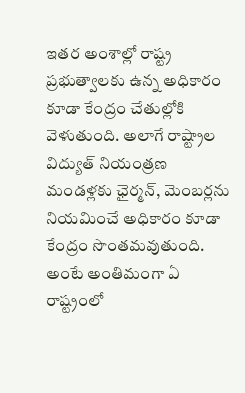ఇతర అంశాల్లో రాష్ట్ర ప్రభుత్వాలకు ఉన్న అధికారం కూడా కేంద్రం చేతుల్లోకి వెళుతుంది. అలాగే రాష్ట్రాల విద్యుత్ నియంత్రణ మండళ్లకు ఛైర్మన్, మెంబర్లను నియమించే అధికారం కూడా కేంద్రం సొంతమవుతుంది. అంటే అంతిమంగా ఏ రాష్ట్రంలో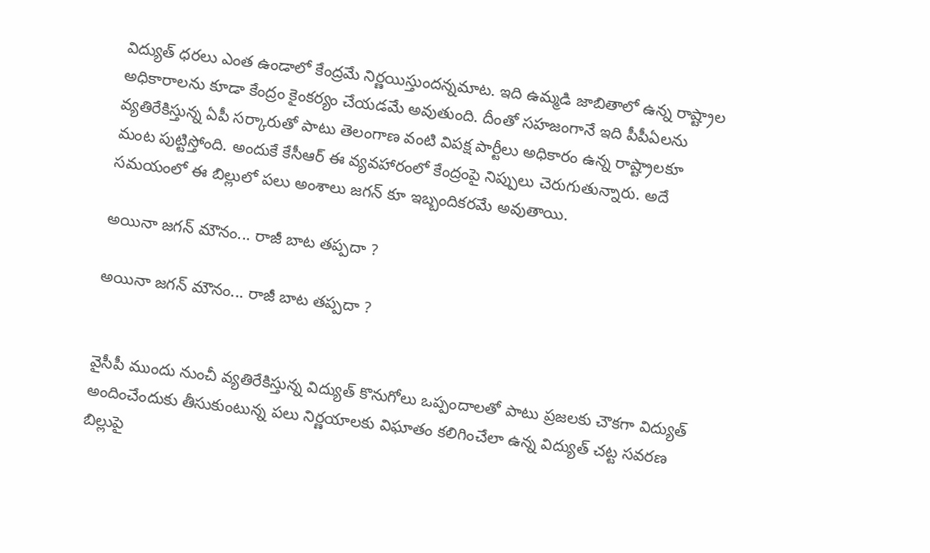విద్యుత్ ధరలు ఎంత ఉండాలో కేంద్రమే నిర్ణయిస్తుందన్నమాట. ఇది ఉమ్మడి జాబితాలో ఉన్న రాష్ట్రాల అధికారాలను కూడా కేంద్రం కైంకర్యం చేయడమే అవుతుంది. దీంతో సహజంగానే ఇది పీపీఏలను వ్యతిరేకిస్తున్న ఏపీ సర్కారుతో పాటు తెలంగాణ వంటి విపక్ష పార్టీలు అధికారం ఉన్న రాష్ట్రాలకూ మంట పుట్టిస్తోంది. అందుకే కేసీఆర్ ఈ వ్యవహారంలో కేంద్రంపై నిప్పులు చెరుగుతున్నారు. అదే సమయంలో ఈ బిల్లులో పలు అంశాలు జగన్ కూ ఇబ్బందికరమే అవుతాయి.

అయినా జగన్ మౌనం... రాజీ బాట తప్పదా ?

అయినా జగన్ మౌనం... రాజీ బాట తప్పదా ?


వైసీపీ ముందు నుంచీ వ్యతిరేకిస్తున్న విద్యుత్ కొనుగోలు ఒప్పందాలతో పాటు ప్రజలకు చౌకగా విద్యుత్ అందించేందుకు తీసుకుంటున్న పలు నిర్ణయాలకు విఘాతం కలిగించేలా ఉన్న విద్యుత్ చట్ట సవరణ బిల్లుపై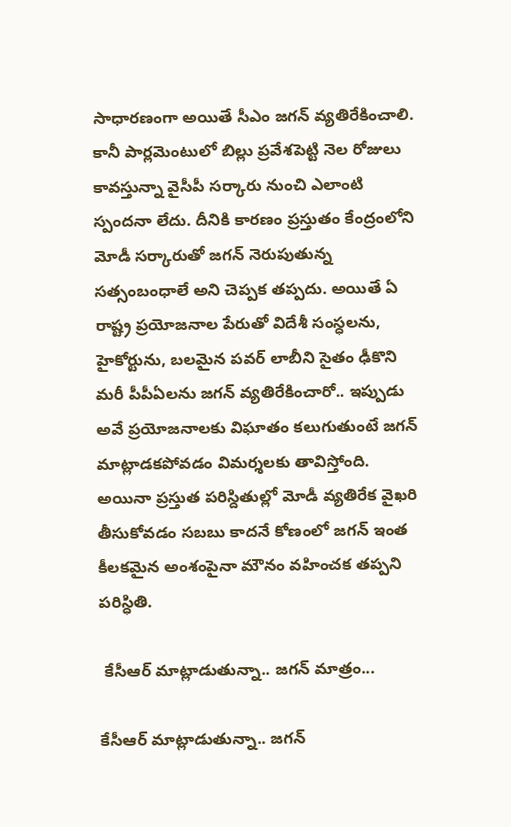సాధారణంగా అయితే సీఎం జగన్ వ్యతిరేకించాలి. కానీ పార్లమెంటులో బిల్లు ప్రవేశపెట్టి నెల రోజులు కావస్తున్నా వైసీపీ సర్కారు నుంచి ఎలాంటి స్పందనా లేదు. దీనికి కారణం ప్రస్తుతం కేంద్రంలోని మోడీ సర్కారుతో జగన్ నెరుపుతున్న సత్సంబంధాలే అని చెప్పక తప్పదు. అయితే ఏ రాష్ట్ర ప్రయోజనాల పేరుతో విదేశీ సంస్ధలను, హైకోర్టును, బలమైన పవర్ లాబీని సైతం ఢీకొని మరీ పీపీఏలను జగన్ వ్యతిరేకించారో.. ఇప్పుడు అవే ప్రయోజనాలకు విఘాతం కలుగుతుంటే జగన్ మాట్లాడకపోవడం విమర్శలకు తావిస్తోంది. అయినా ప్రస్తుత పరిస్దితుల్లో మోడీ వ్యతిరేక వైఖరి తీసుకోవడం సబబు కాదనే కోణంలో జగన్ ఇంత కీలకమైన అంశంపైనా మౌనం వహించక తప్పని పరిస్ధితి.

 కేసీఆర్ మాట్లాడుతున్నా.. జగన్ మాత్రం...

కేసీఆర్ మాట్లాడుతున్నా.. జగన్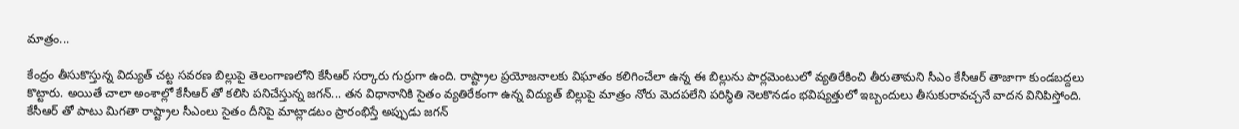మాత్రం...

కేంద్రం తీసుకొస్తున్న విద్యుత్ చట్ట సవరణ బిల్లుపై తెలంగాణలోని కేసీఆర్ సర్కారు గుర్రుగా ఉంది. రాష్ట్రాల ప్రయోజనాలకు విఘాతం కలిగించేలా ఉన్న ఈ బిల్లును పార్లమెంటులో వ్యతిరేకించి తీరుతామని సీఎం కేసీఆర్ తాజాగా కుండబద్దలు కొట్టారు. అయితే చాలా అంశాల్లో కేసీఆర్ తో కలిసి పనిచేస్తున్న జగన్... తన విధానానికి సైతం వ్యతిరేకంగా ఉన్న విద్యుత్ బిల్లుపై మాత్రం నోరు మెదపలేని పరిస్ధితి నెలకొనడం భవిష్యత్తులో ఇబ్బందులు తీసుకురావచ్చనే వాదన వినిపిస్తోంది. కేసీఆర్ తో పాటు మిగతా రాష్ట్రాల సీఎంలు సైతం దీనిపై మాట్లాడటం ప్రారంభిస్తే అప్పుడు జగన్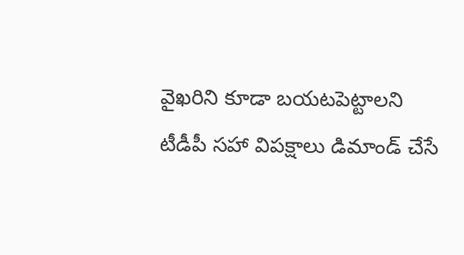వైఖరిని కూడా బయటపెట్టాలని టీడీపీ సహా విపక్షాలు డిమాండ్ చేసే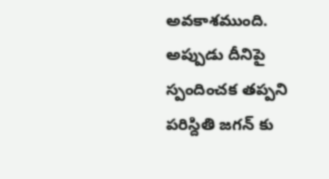అవకాశముంది. అప్పుడు దీనిపై స్పందించక తప్పని పరిస్దితి జగన్ కు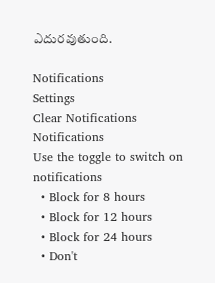ఎదురవుతుంది.

Notifications
Settings
Clear Notifications
Notifications
Use the toggle to switch on notifications
  • Block for 8 hours
  • Block for 12 hours
  • Block for 24 hours
  • Don't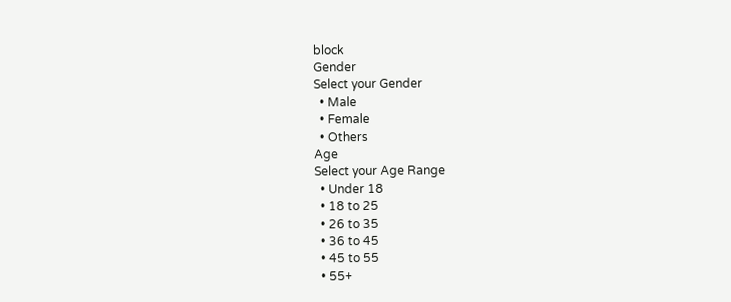block
Gender
Select your Gender
  • Male
  • Female
  • Others
Age
Select your Age Range
  • Under 18
  • 18 to 25
  • 26 to 35
  • 36 to 45
  • 45 to 55
  • 55+